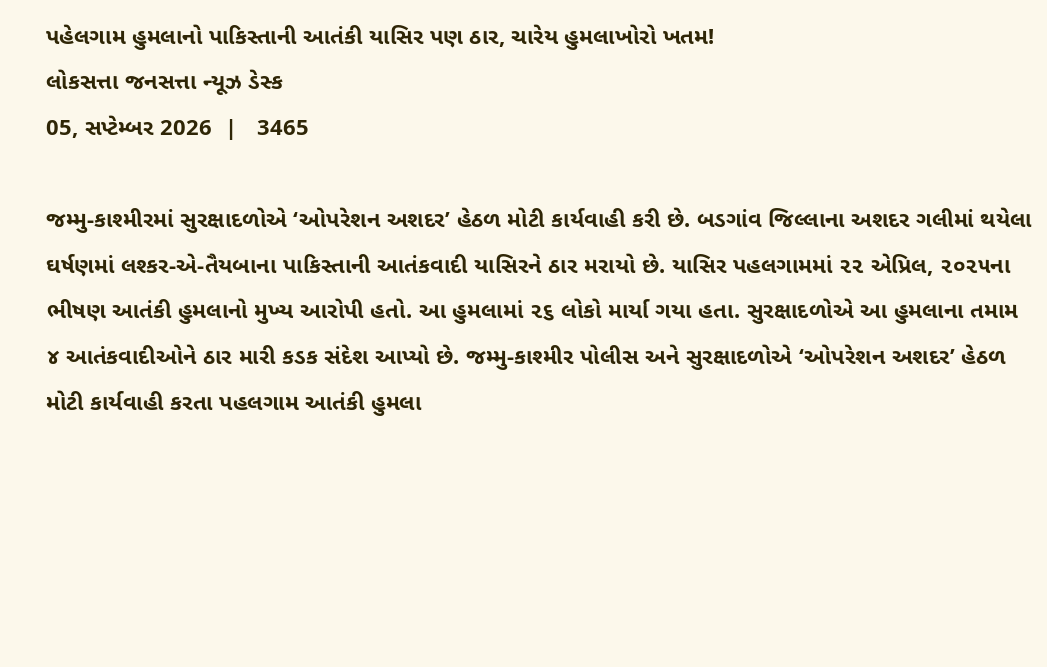પહેલગામ હુમલાનો પાકિસ્તાની આતંકી યાસિર પણ ઠાર, ચારેય હુમલાખોરો ખતમ!
લોકસત્તા જનસત્તા ન્યૂઝ ડેસ્ક
05, સપ્ટેમ્બર 2026  |   3465

જમ્મુ-કાશ્મીરમાં સુરક્ષાદળોએ ‘ઓપરેશન અશદર’ હેઠળ મોટી કાર્યવાહી કરી છે. બડગાંવ જિલ્લાના અશદર ગલીમાં થયેલા ઘર્ષણમાં લશ્કર-એ-તૈયબાના પાકિસ્તાની આતંકવાદી યાસિરને ઠાર મરાયો છે. યાસિર પહલગામમાં ૨૨ એપ્રિલ, ૨૦૨૫ના ભીષણ આતંકી હુમલાનો મુખ્ય આરોપી હતો. આ હુમલામાં ૨૬ લોકો માર્યા ગયા હતા. સુરક્ષાદળોએ આ હુમલાના તમામ ૪ આતંકવાદીઓને ઠાર મારી કડક સંદેશ આપ્યો છે. જમ્મુ-કાશ્મીર પોલીસ અને સુરક્ષાદળોએ ‘ઓપરેશન અશદર’ હેઠળ મોટી કાર્યવાહી કરતા પહલગામ આતંકી હુમલા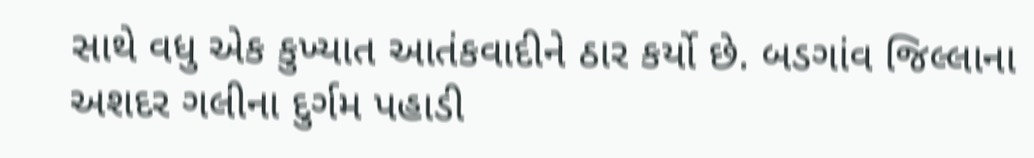સાથે વધુ એક કુખ્યાત આતંકવાદીને ઠાર કર્યો છે. બડગાંવ જિલ્લાના અશદર ગલીના દુર્ગમ પહાડી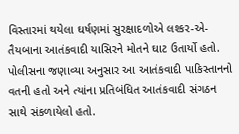વિસ્તારમાં થયેલા ઘર્ષણમાં સુરક્ષાદળોએ લશ્કર-એ-તૈયબાના આતંકવાદી યાસિરને મોતને ઘાટ ઉતાર્યો હતો. પોલીસના જણાવ્યા અનુસાર આ આતંકવાદી પાકિસ્તાનનો વતની હતો અને ત્યાંના પ્રતિબંધિત આતંકવાદી સંગઠન સાથે સંકળાયેલો હતો.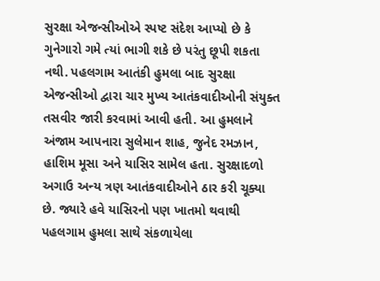સુરક્ષા એજન્સીઓએ સ્પષ્ટ સંદેશ આપ્યો છે કે ગુનેગારો ગમે ત્યાં ભાગી શકે છે પરંતુ છૂપી શકતા નથી. પહલગામ આતંકી હુમલા બાદ સુરક્ષા એજન્સીઓ દ્વારા ચાર મુખ્ય આતંકવાદીઓની સંયુક્ત તસવીર જારી કરવામાં આવી હતી. આ હુમલાને અંજામ આપનારા સુલેમાન શાહ, જુનેદ રમઝાન, હાશિમ મૂસા અને યાસિર સામેલ હતા. સુરક્ષાદળો અગાઉ અન્ય ત્રણ આતંકવાદીઓને ઠાર કરી ચૂક્યા છે. જ્યારે હવે યાસિરનો પણ ખાતમો થવાથી પહલગામ હુમલા સાથે સંકળાયેલા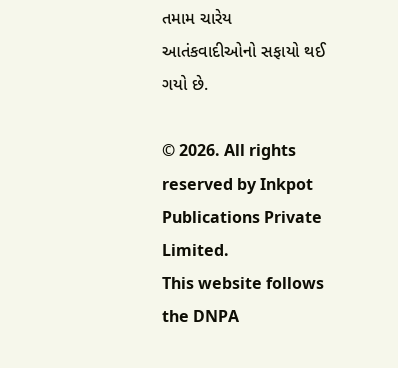તમામ ચારેય આતંકવાદીઓનો સફાયો થઈ ગયો છે.

© 2026. All rights reserved by Inkpot Publications Private Limited.
This website follows the DNPA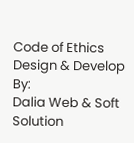Code of Ethics
Design & Develop By:
Dalia Web & Soft Solution